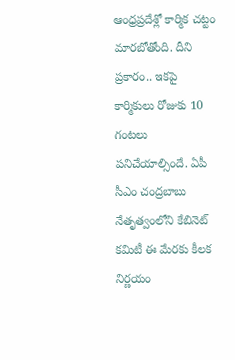ఆంధ్రప్రదేశ్లో కార్మిక చట్టం మారబోతోంది. దీని ప్రకారం.. ఇకపై కార్మికులు రోజుకు 10 గంటలు పనిచేయాల్సిందే. ఏపీ సీఎం చంద్రబాబు నేతృత్వంలోని కేబినెట్ కమిటీ ఈ మేరకు కీలక నిర్ణయం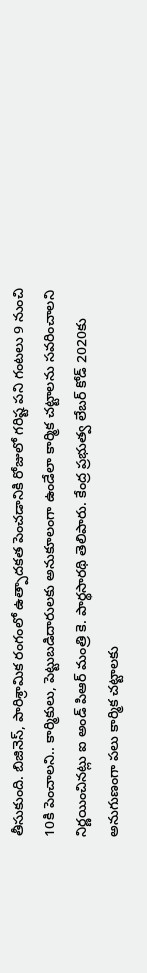తీసుకుంది. బిజినెస్, పారిశ్రామిక రంగంలో ఉత్పాదకత పెంచడానికి రోజులో గరిష్ట పని గంటలు 9 నుంచి 10కి పెంచాలని.. కార్మికులు, పెట్టుబడిదారులకు అనుకూలంగా ఉండేలా కార్మిక చట్టాలను సవరించాలని నిర్ణయించినట్లు ఐ అండ్ పిఆర్ మంత్రి కె. పార్థసారథి తెలిపారు. కేంద్ర ప్రభుత్వ లేబర్ కోడ్ 2020కు అనుగుణంగా పలు కార్మిక చట్టాలకు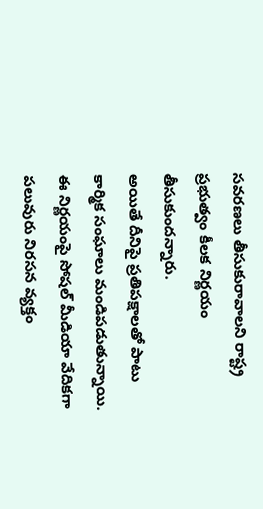సవరణలు తీసుకురావాలని రాష్ట్ర ప్రభుత్వం కీలక నిర్ణయం తీసుకుందన్నారు.
అయితే దీనిపై ప్రతిపక్షాలతో పాటు కార్మిక సంఘాలు మండిపడుతున్నాయి. ఈ నిర్ణయంపై సోషల్ మీడియా వేదికగా పలువురు నిరసన వ్యక్తం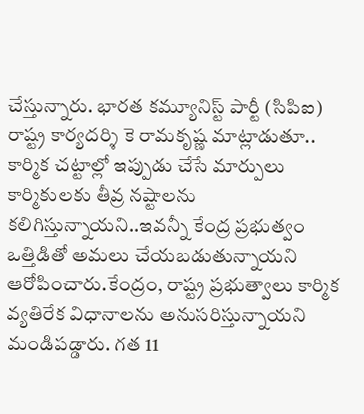చేస్తున్నారు. భారత కమ్యూనిస్ట్ పార్టీ (సిపిఐ) రాష్ట్ర కార్యదర్శి కె రామకృష్ణ మాట్లాడుతూ.. కార్మిక చట్టాల్లో ఇప్పుడు చేసే మార్పులు కార్మికులకు తీవ్ర నష్టాలను కలిగిస్తున్నాయని..ఇవన్నీ కేంద్ర ప్రభుత్వం ఒత్తిడితో అమలు చేయబడుతున్నాయని ఆరోపించారు.కేంద్రం, రాష్ట్ర ప్రభుత్వాలు కార్మిక వ్యతిరేక విధానాలను అనుసరిస్తున్నాయని మండిపడ్డారు. గత 11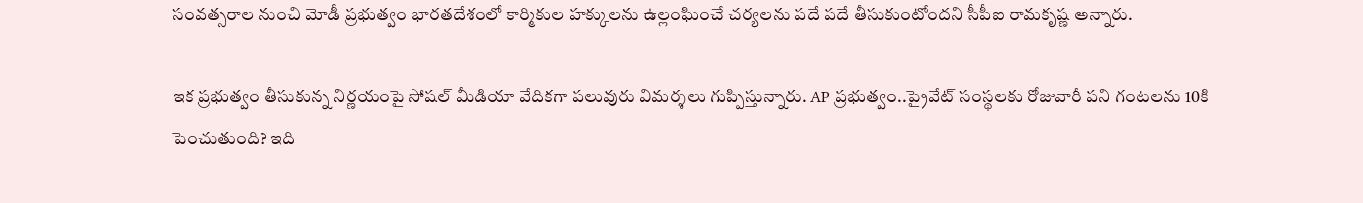సంవత్సరాల నుంచి మోడీ ప్రభుత్వం భారతదేశంలో కార్మికుల హక్కులను ఉల్లంఘించే చర్యలను పదే పదే తీసుకుంటోందని సీపీఐ రామకృష్ణ అన్నారు.

ఇక ప్రభుత్వం తీసుకున్న నిర్ణయంపై సోషల్ మీడియా వేదికగా పలువురు విమర్శలు గుప్పిస్తున్నారు. AP ప్రభుత్వం..ప్రైవేట్ సంస్థలకు రోజువారీ పని గంటలను 10కి పెంచుతుంది? ఇది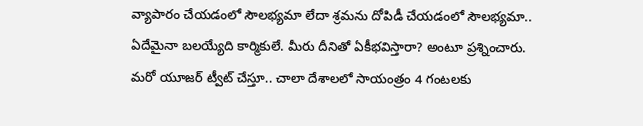వ్యాపారం చేయడంలో సౌలభ్యమా లేదా శ్రమను దోపిడీ చేయడంలో సౌలభ్యమా.. ఏదేమైనా బలయ్యేది కార్మికులే. మీరు దీనితో ఏకీభవిస్తారా? అంటూ ప్రశ్నించారు. మరో యూజర్ ట్వీట్ చేస్తూ.. చాలా దేశాలలో సాయంత్రం 4 గంటలకు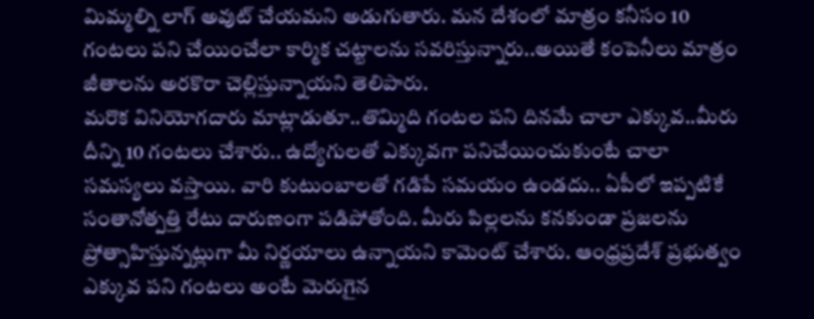మిమ్మల్ని లాగ్ అవుట్ చేయమని అడుగుతారు. మన దేశంలో మాత్రం కనీసం 10 గంటలు పని చేయించేలా కార్మిక చట్టాలను సవరిస్తున్నారు..అయితే కంపెనీలు మాత్రం జీతాలను అరకొరా చెల్లిస్తున్నాయని తెలిపారు.
మరొక వినియోగదారు మాట్లాడుతూ..తొమ్మిది గంటల పని దినమే చాలా ఎక్కువ..మీరు దీన్ని 10 గంటలు చేశారు.. ఉద్యోగులతో ఎక్కువగా పనిచేయించుకుంటే చాలా సమస్యలు వస్తాయి. వారి కుటుంబాలతో గడిపే సమయం ఉండదు.. ఏపీలో ఇప్పటికే సంతానోత్పత్తి రేటు దారుణంగా పడిపోతోంది. మీరు పిల్లలను కనకుండా ప్రజలను ప్రోత్సాహిస్తున్నట్లుగా మీ నిర్ణయాలు ఉన్నాయని కామెంట్ చేశారు. ఆంధ్రప్రదేశ్ ప్రభుత్వం ఎక్కువ పని గంటలు అంటే మెరుగైన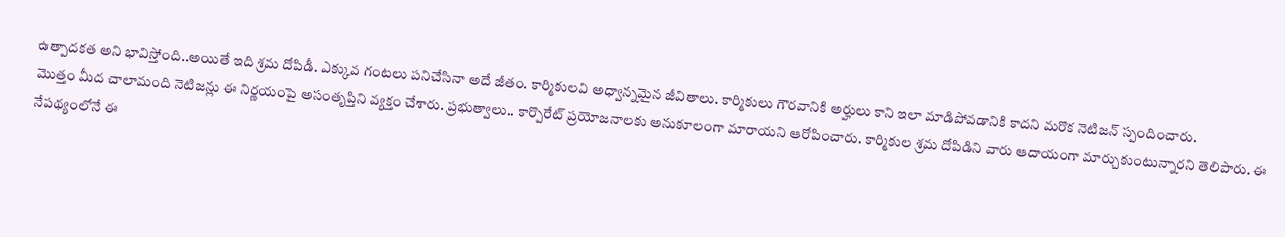ఉత్పాదకత అని భావిస్తోంది..అయితే ఇది శ్రమ దోపిడీ. ఎక్కువ గంటలు పనిచేసినా అదే జీతం. కార్మికులవి అధ్వాన్నమైన జీవితాలు. కార్మికులు గౌరవానికి అర్హులు కాని ఇలా మాడిపోవడానికి కాదని మరొక నెటిజన్ స్పందించారు.
మొత్తం మీద చాలామంది నెటిజన్లు ఈ నిర్ణయంపై అసంతృప్తిని వ్యక్తం చేశారు. ప్రభుత్వాలు.. కార్పొరేట్ ప్రయోజనాలకు అనుకూలంగా మారాయని ఆరోపించారు. కార్మికుల శ్రమ దోపిడిని వారు ఆదాయంగా మార్చుకుంటున్నారని తెలిపారు. ఈ నేపథ్యంలోనే ఈ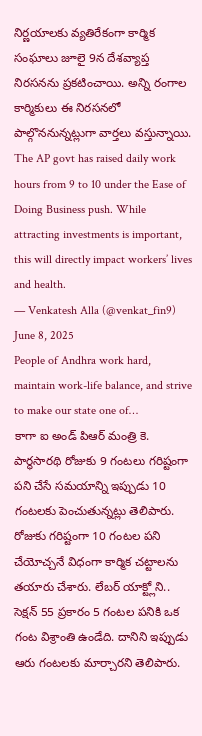నిర్ణయాలకు వ్యతిరేకంగా కార్మిక సంఘాలు జూలై 9న దేశవ్యాప్త నిరసనను ప్రకటించాయి. అన్ని రంగాల కార్మికులు ఈ నిరసనలో పాల్గొననున్నట్లుగా వార్తలు వస్తున్నాయి.
The AP govt has raised daily work hours from 9 to 10 under the Ease of Doing Business push. While attracting investments is important, this will directly impact workers’ lives and health.
— Venkatesh Alla (@venkat_fin9) June 8, 2025
People of Andhra work hard, maintain work-life balance, and strive to make our state one of…
కాగా ఐ అండ్ పిఆర్ మంత్రి కె. పార్థసారథి రోజుకు 9 గంటలు గరిష్టంగా పని చేసే సమయాన్ని ఇప్పుడు 10 గంటలకు పెంచుతున్నట్లు తెలిపారు. రోజుకు గరిష్టంగా 10 గంటల పని చేయోచ్చనే విధంగా కార్మిక చట్టాలను తయారు చేశారు. లేబర్ యాక్ట్లోని.. సెక్షన్ 55 ప్రకారం 5 గంటల పనికి ఒక గంట విశ్రాంతి ఉండేది. దానిని ఇప్పుడు ఆరు గంటలకు మార్చారని తెలిపారు.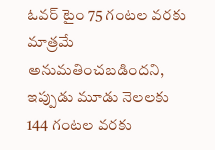ఓవర్ టైం 75 గంటల వరకు మాత్రమే అనుమతించబడిందని, ఇప్పుడు మూడు నెలలకు 144 గంటల వరకు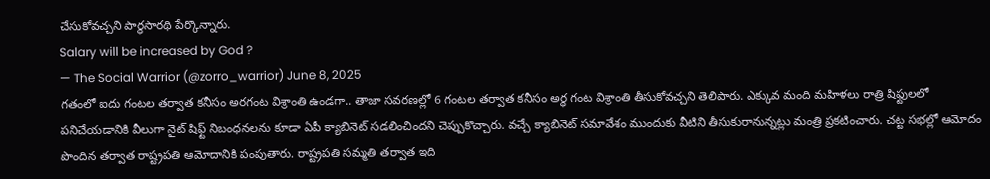చేసుకోవచ్చని పార్థసారథి పేర్కొన్నారు.
Salary will be increased by God ?
— The Social Warrior (@zorro_warrior) June 8, 2025
గతంలో ఐదు గంటల తర్వాత కనీసం అరగంట విశ్రాంతి ఉండగా.. తాజా సవరణల్లో 6 గంటల తర్వాత కనీసం అర్ధ గంట విశ్రాంతి తీసుకోవచ్చని తెలిపారు. ఎక్కువ మంది మహిళలు రాత్రి షిఫ్టులలో పనిచేయడానికి వీలుగా నైట్ షిఫ్ట్ నిబంధనలను కూడా ఏపీ క్యాబినెట్ సడలించిందని చెప్పుకొచ్చారు. వచ్చే క్యాబినెట్ సమావేశం ముందుకు వీటిని తీసుకురానున్నట్లు మంత్రి ప్రకటించారు. చట్ట సభల్లో ఆమోదం పొందిన తర్వాత రాష్ట్రపతి ఆమోదానికి పంపుతారు. రాష్ట్రపతి సమ్మతి తర్వాత ఇది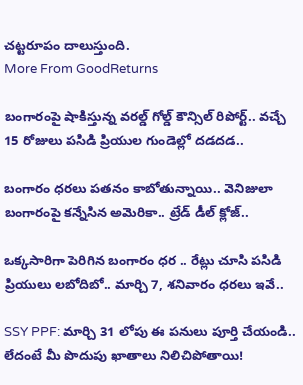చట్టరూపం దాలుస్తుంది.
More From GoodReturns

బంగారంపై షాకిస్తున్న వరల్డ్ గోల్డ్ కౌన్సిల్ రిపోర్ట్.. వచ్చే 15 రోజులు పసిడి ప్రియుల గుండెల్లో దడదడ..

బంగారం ధరలు పతనం కాబోతున్నాయి.. వెనిజులా బంగారంపై కన్నేసిన అమెరికా.. ట్రేడ్ డీల్ క్లోజ్..

ఒక్కసారిగా పెరిగిన బంగారం ధర .. రేట్లు చూసి పసిడి ప్రియులు లబోదిబో.. మార్చి 7, శనివారం ధరలు ఇవే..

SSY PPF: మార్చి 31 లోపు ఈ పనులు పూర్తి చేయండి.. లేదంటే మీ పొదుపు ఖాతాలు నిలిచిపోతాయి!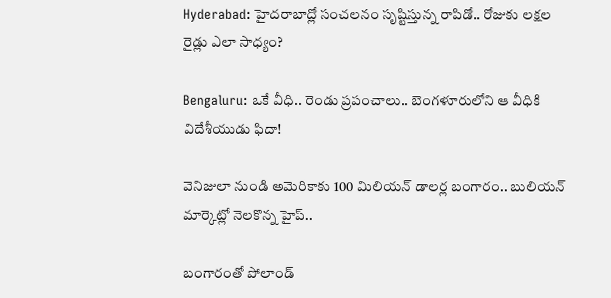Hyderabad: హైదరాబాద్లో సంచలనం సృష్టిస్తున్న రాపిడో.. రోజుకు లక్షల రైడ్లు ఎలా సాధ్యం?

Bengaluru: ఒకే వీధి.. రెండు ప్రపంచాలు.. బెంగళూరులోని ఆ వీధికి విదేశీయుడు ఫిదా!

వెనిజులా నుండి అమెరికాకు 100 మిలియన్ డాలర్ల బంగారం.. బులియన్ మార్కెట్లో నెలకొన్న హైప్..

బంగారంతో పోలాండ్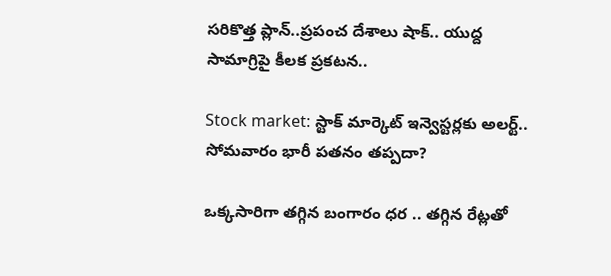సరికొత్త ప్లాన్..ప్రపంచ దేశాలు షాక్.. యుద్ద సామాగ్రిపై కీలక ప్రకటన..

Stock market: స్టాక్ మార్కెట్ ఇన్వెస్టర్లకు అలర్ట్.. సోమవారం భారీ పతనం తప్పదా?

ఒక్కసారిగా తగ్గిన బంగారం ధర .. తగ్గిన రేట్లతో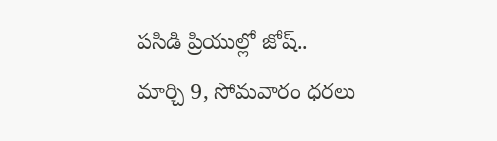పసిడి ప్రియుల్లో జోష్.. మార్చి 9, సోమవారం ధరలు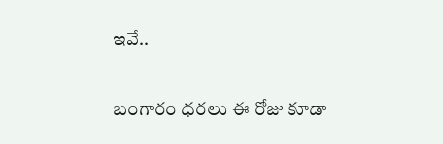ఇవే..

బంగారం ధరలు ఈ రోజు కూడా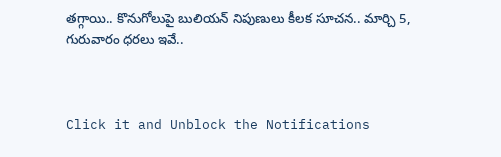తగ్గాయి.. కొనుగోలుపై బులియన్ నిపుణులు కీలక సూచన.. మార్చి 5, గురువారం ధరలు ఇవే..



Click it and Unblock the Notifications